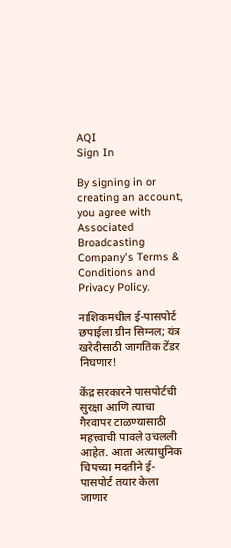AQI
Sign In

By signing in or creating an account, you agree with Associated Broadcasting Company's Terms & Conditions and Privacy Policy.

नाशिकमधील ई-पासपोर्ट छपाईला ग्रीन सिग्नल; यंत्र खरेदीसाठी जागतिक टेंडर निघणार!

केंद्र सरकारने पासपोर्टची सुरक्षा आणि त्याचा गैरवापर टाळण्यासाठी महत्त्वाची पावले उचलली आहेत. आता अत्याधुनिक चिपच्या मदतीने ई-पासपोर्ट तयार केला जाणार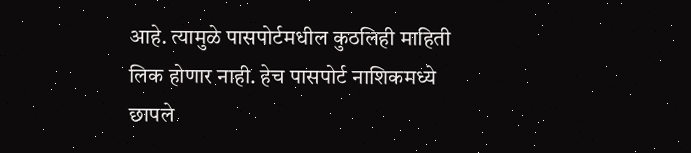आहे. त्यामुळे पासपोर्टमधील कुठलिही माहिती लिक होणार नाही. हेच पासपोर्ट नाशिकमध्ये छापले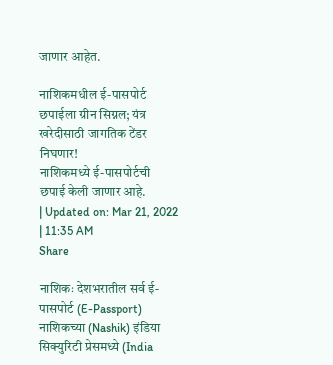जाणार आहेत.

नाशिकमधील ई-पासपोर्ट छपाईला ग्रीन सिग्नल; यंत्र खरेदीसाठी जागतिक टेंडर निघणार!
नाशिकमध्ये ई-पासपोर्टची छपाई केली जाणार आहे.
| Updated on: Mar 21, 2022 | 11:35 AM
Share

नाशिकः देशभरातील सर्व ई-पासपोर्ट (E-Passport) नाशिकच्या (Nashik) इंडिया सिक्युरिटी प्रेसमध्ये (India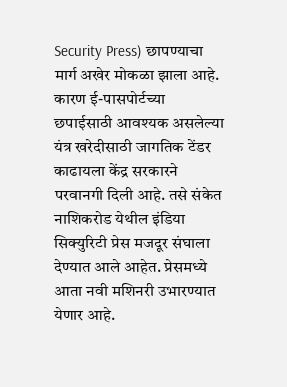Security Press) छापण्याचा मार्ग अखेर मोकळा झाला आहे. कारण ई-पासपोर्टच्या छपाईसाठी आवश्यक असलेल्या यंत्र खरेदीसाठी जागतिक टेंडर काढायला केंद्र सरकारने परवानगी दिली आहे. तसे संकेत नाशिकरोड येथील इंडिया सिक्युरिटी प्रेस मजदूर संघाला देण्यात आले आहेत. प्रेसमध्ये आता नवी मशिनरी उभारण्यात येणार आहे.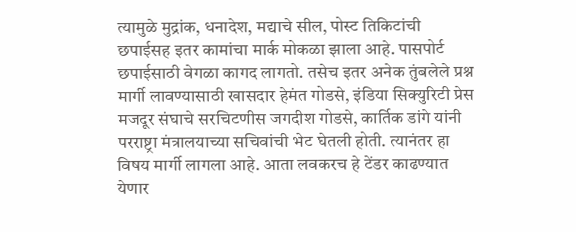त्यामुळे मुद्रांक, धनादेश, मद्याचे सील, पोस्ट तिकिटांची छपाईसह इतर कामांचा मार्क मोकळा झाला आहे. पासपोर्ट छपाईसाठी वेगळा कागद लागतो. तसेच इतर अनेक तुंबलेले प्रश्न मार्गी लावण्यासाठी खासदार हेमंत गोडसे, इंडिया सिक्युरिटी प्रेस मजदूर संघाचे सरचिटणीस जगदीश गोडसे, कार्तिक डांगे यांनी परराष्ट्रा मंत्रालयाच्या सचिवांची भेट घेतली होती. त्यानंतर हा विषय मार्गी लागला आहे. आता लवकरच हे टेंडर काढण्यात येणार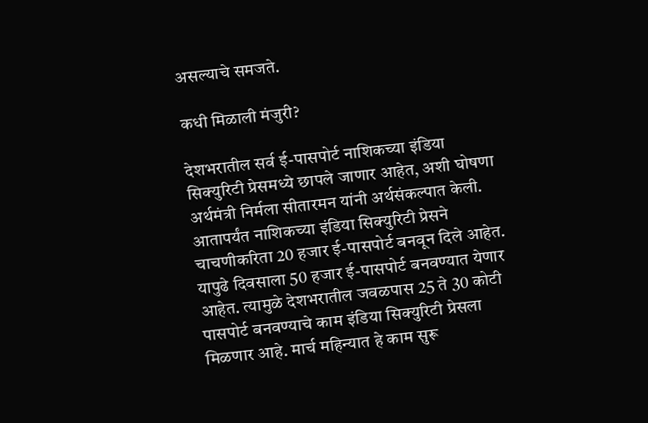असल्याचे समजते.

कधी मिळाली मंजुरी?

देशभरातील सर्व ई-पासपोर्ट नाशिकच्या इंडिया सिक्युरिटी प्रेसमध्ये छापले जाणार आहेत, अशी घोषणा अर्थमंत्री निर्मला सीतारमन यांनी अर्थसंकल्पात केली. आतापर्यंत नाशिकच्या इंडिया सिक्युरिटी प्रेसने चाचणीकरिता 20 हजार ई-पासपोर्ट बनवून दिले आहेत. यापुढे दिवसाला 50 हजार ई-पासपोर्ट बनवण्यात येणार आहेत. त्यामुळे देशभरातील जवळपास 25 ते 30 कोटी पासपोर्ट बनवण्याचे काम इंडिया सिक्युरिटी प्रेसला मिळणार आहे. मार्च महिन्यात हे काम सुरू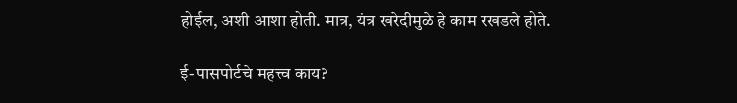होईल, अशी आशा होती. मात्र, यंत्र खरेदीमुळे हे काम रखडले होते.

ई-पासपोर्टचे महत्त्व काय?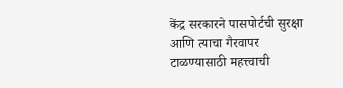केंद्र सरकारने पासपोर्टची सुरक्षा आणि त्याचा गैरवापर टाळण्यासाठी महत्त्वाची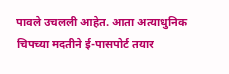पावले उचलली आहेत. आता अत्याधुनिक चिपच्या मदतीने ई-पासपोर्ट तयार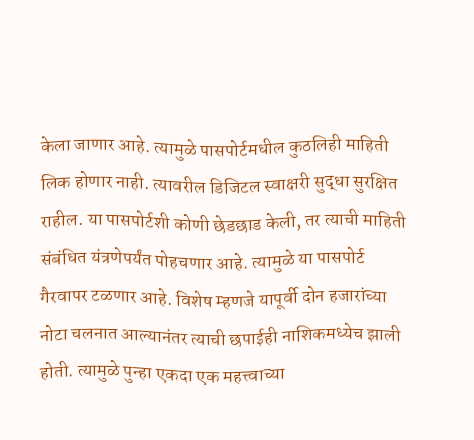केला जाणार आहे. त्यामुळे पासपोर्टमधील कुठलिही माहिती लिक होणार नाही. त्यावरील डिजिटल स्वाक्षरी सुद्धा सुरक्षित राहील. या पासपोर्टशी कोणी छेडछाड केली, तर त्याची माहिती संबंधित यंत्रणेपर्यंत पोहचणार आहे. त्यामुळे या पासपोर्ट गैरवापर टळणार आहे. विशेष म्हणजे यापूर्वी दोन हजारांच्या नोटा चलनात आल्यानंतर त्याची छपाईही नाशिकमध्येच झाली होती. त्यामुळे पुन्हा एकदा एक महत्त्वाच्या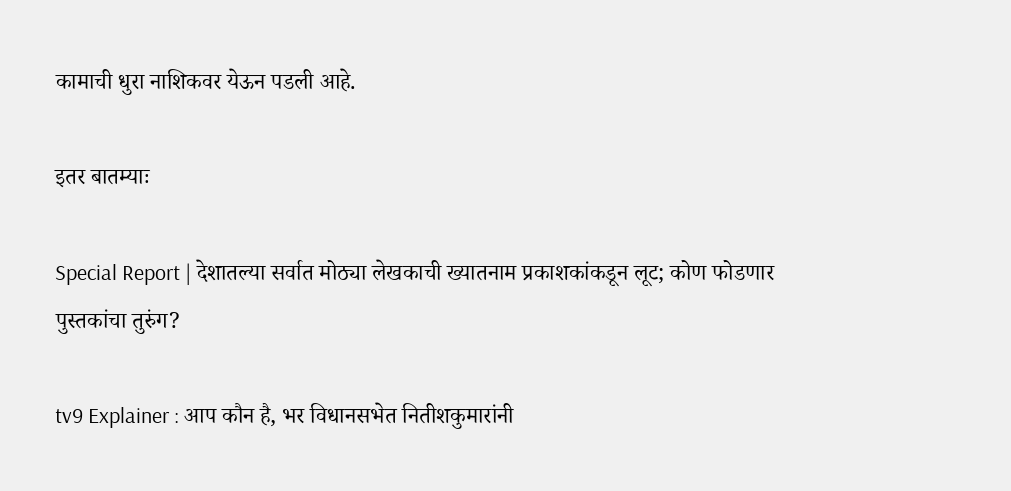कामाची धुरा नाशिकवर येऊन पडली आहे.

इतर बातम्याः

Special Report | देशातल्या सर्वात मोठ्या लेखकाची ख्यातनाम प्रकाशकांकडून लूट; कोण फोडणार पुस्तकांचा तुरुंग?

tv9 Explainer : आप कौन है, भर विधानसभेत नितीशकुमारांनी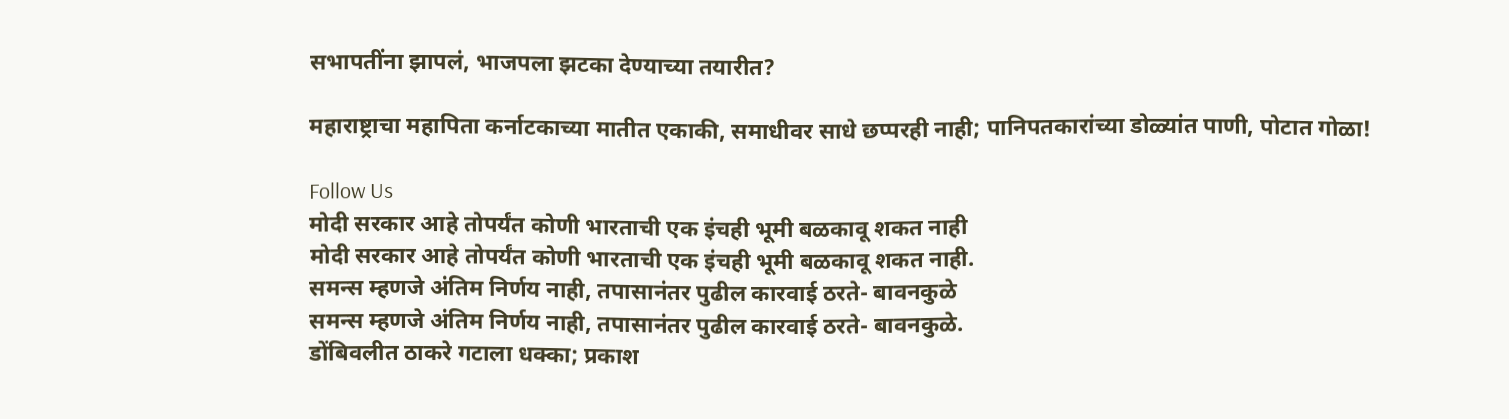सभापतींना झापलं, भाजपला झटका देण्याच्या तयारीत?

महाराष्ट्राचा महापिता कर्नाटकाच्या मातीत एकाकी, समाधीवर साधे छप्परही नाही; पानिपतकारांच्या डोळ्यांत पाणी, पोटात गोळा!

Follow Us
मोदी सरकार आहे तोपर्यंत कोणी भारताची एक इंचही भूमी बळकावू शकत नाही
मोदी सरकार आहे तोपर्यंत कोणी भारताची एक इंचही भूमी बळकावू शकत नाही.
समन्स म्हणजे अंतिम निर्णय नाही, तपासानंतर पुढील कारवाई ठरते- बावनकुळे
समन्स म्हणजे अंतिम निर्णय नाही, तपासानंतर पुढील कारवाई ठरते- बावनकुळे.
डोंबिवलीत ठाकरे गटाला धक्का; प्रकाश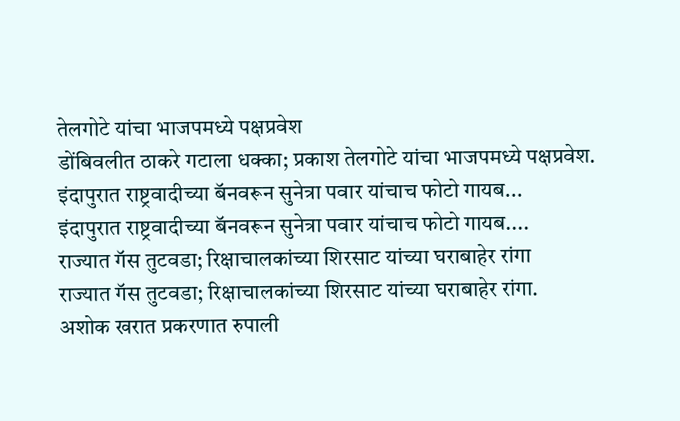तेलगोटे यांचा भाजपमध्ये पक्षप्रवेश
डोंबिवलीत ठाकरे गटाला धक्का; प्रकाश तेलगोटे यांचा भाजपमध्ये पक्षप्रवेश.
इंदापुरात राष्ट्रवादीच्या बॅनवरून सुनेत्रा पवार यांचाच फोटो गायब...
इंदापुरात राष्ट्रवादीच्या बॅनवरून सुनेत्रा पवार यांचाच फोटो गायब....
राज्यात गॅस तुटवडा; रिक्षाचालकांच्या शिरसाट यांच्या घराबाहेर रांगा
राज्यात गॅस तुटवडा; रिक्षाचालकांच्या शिरसाट यांच्या घराबाहेर रांगा.
अशोक खरात प्रकरणात रुपाली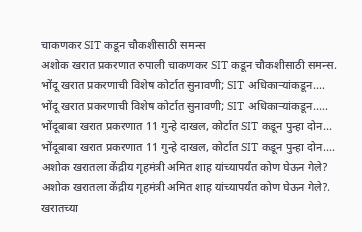चाकणकर SIT कडून चौकशीसाठी समन्स
अशोक खरात प्रकरणात रुपाली चाकणकर SIT कडून चौकशीसाठी समन्स.
भोंदू खरात प्रकरणाची विशेष कोर्टात सुनावणी; SIT अधिकाऱ्यांकडून....
भोंदू खरात प्रकरणाची विशेष कोर्टात सुनावणी; SIT अधिकाऱ्यांकडून.....
भोंदूबाबा खरात प्रकरणात 11 गुन्हे दाखल, कोर्टात SIT कडून पुन्हा दोन...
भोंदूबाबा खरात प्रकरणात 11 गुन्हे दाखल, कोर्टात SIT कडून पुन्हा दोन....
अशोक खरातला केंद्रीय गृहमंत्री अमित शाह यांच्यापर्यंत कोण घेऊन गेले?
अशोक खरातला केंद्रीय गृहमंत्री अमित शाह यांच्यापर्यंत कोण घेऊन गेले?.
खरातच्या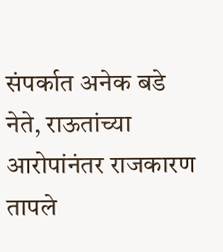संपर्कात अनेक बडे नेते, राऊतांच्या आरोपांनंतर राजकारण तापले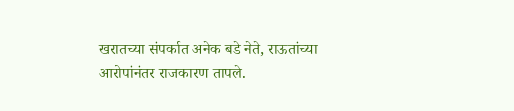खरातच्या संपर्कात अनेक बडे नेते, राऊतांच्या आरोपांनंतर राजकारण तापले.